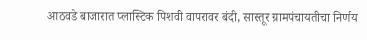आठवडे बाजारात प्लास्टिक पिशवी वापरावर बंदी, सास्तूर ग्रामपंचायतीचा निर्णय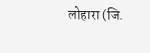लोहारा (जि.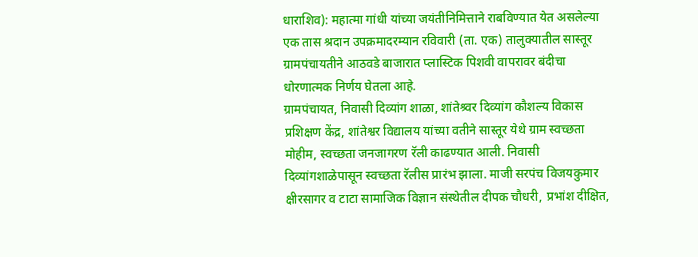धाराशिव): महात्मा गांधी यांच्या जयंतीनिमित्ताने राबविण्यात येत असलेल्या एक तास श्रदान उपक्रमादरम्यान रविवारी (ता. एक) तालुक्यातील सास्तूर ग्रामपंचायतीने आठवडे बाजारात प्लास्टिक पिशवी वापरावर बंदीचा धोरणात्मक निर्णय घेतला आहे.
ग्रामपंचायत, निवासी दिव्यांग शाळा, शांतेश्र्वर दिव्यांग कौशल्य विकास प्रशिक्षण केंद्र, शांतेश्वर विद्यालय यांच्या वतीने सास्तूर येथे ग्राम स्वच्छता मोहीम, स्वच्छता जनजागरण रॅली काढण्यात आली. निवासी दिव्यांगशाळेपासून स्वच्छता रॅलीस प्रारंभ झाला. माजी सरपंच विजयकुमार क्षीरसागर व टाटा सामाजिक विज्ञान संस्थेतील दीपक चौधरी, प्रभांश दीक्षित,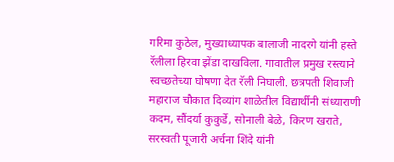गरिमा कुठेल, मुख्याध्यापक बालाजी नादरगे यांनी हस्ते रॅलीला हिरवा झेंडा दाखविला. गावातील प्रमुख रस्त्याने स्वच्छतेच्या घोषणा देत रॅली निघाली. छत्रपती शिवाजी महाराज चौकात दिव्यांग शाळेतील विद्यार्थीनी संध्याराणी कदम, सौंदर्या कुकुर्डे, सोनाली बेळे, किरण खराते, सरस्वती पूजारी अर्चना शिंदे यांनी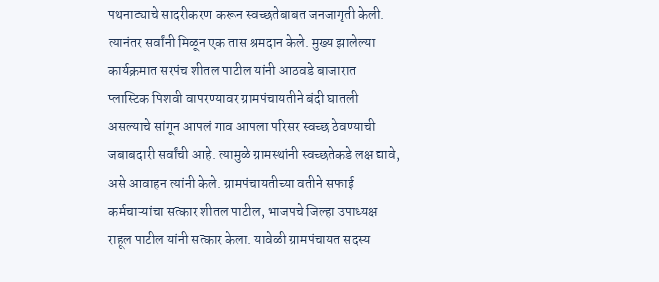पथनाट्याचे सादरीकरण करून स्वच्छतेबाबत जनजागृती केली. त्यानंतर सर्वांनी मिळून एक तास श्रमदान केले. मुख्य झालेल्या कार्यक्रमात सरपंच शीतल पाटील यांनी आठवडे बाजारात प्लास्टिक पिशवी वापरण्यावर ग्रामपंचायतीने बंदी घातली असल्याचे सांगून आपलं गाव आपला परिसर स्वच्छ ठेवण्याची जबाबदारी सर्वांची आहे. त्यामुळे ग्रामस्थांनी स्वच्छतेकडे लक्ष द्यावे, असे आवाहन त्यांनी केले. ग्रामपंचायतीच्या वतीने सफाई कर्मचाऱ्यांचा सत्कार शीतल पाटील, भाजपचे जिल्हा उपाध्यक्ष राहूल पाटील यांनी सत्कार केला. यावेळी ग्रामपंचायत सदस्य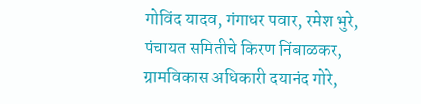गोविंद यादव, गंगाधर पवार, रमेश भुरे, पंचायत समितीचे किरण निंबाळकर, ग्रामविकास अधिकारी दयानंद गोरे,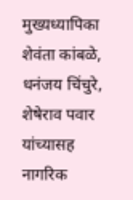मुख्यध्यापिका शेवंता कांबळे, धनंजय चिंचुरे, शेषेराव पवार यांच्यासह नागरिक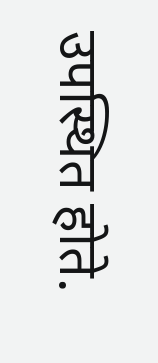उपस्थित होते.